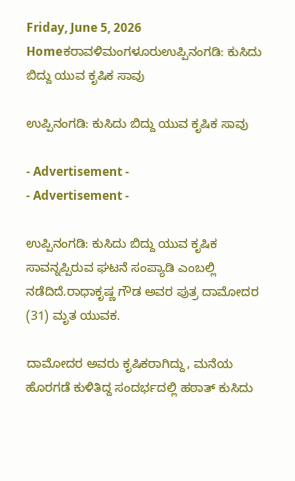Friday, June 5, 2026
Homeಕರಾವಳಿಮಂಗಳೂರುಉಪ್ಪಿನಂಗಡಿ: ಕುಸಿದು ಬಿದ್ದು ಯುವ ಕೃಷಿಕ ಸಾವು

ಉಪ್ಪಿನಂಗಡಿ: ಕುಸಿದು ಬಿದ್ದು ಯುವ ಕೃಷಿಕ ಸಾವು

- Advertisement -
- Advertisement -

ಉಪ್ಪಿನಂಗಡಿ: ಕುಸಿದು ಬಿದ್ದು ಯುವ ಕೃಷಿಕ ಸಾವನ್ನಪ್ಪಿರುವ ಘಟನೆ ಸಂಪ್ಯಾಡಿ ಎಂಬಲ್ಲಿ ನಡೆದಿದೆ.ರಾಧಾಕೃಷ್ಣ ಗೌಡ ಅವರ ಪುತ್ರ ದಾಮೋದರ (31) ಮೃತ ಯುವಕ.

ದಾಮೋದರ ಅವರು ಕೃಷಿಕರಾಗಿದ್ದು, ಮನೆಯ ಹೊರಗಡೆ ಕುಳಿತಿದ್ದ ಸಂದರ್ಭದಲ್ಲಿ ಹಠಾತ್‌ ಕುಸಿದು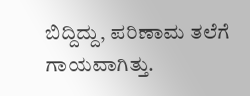ಬಿದ್ದಿದ್ದು, ಪರಿಣಾಮ ತಲೆಗೆ ಗಾಯವಾಗಿತ್ತು.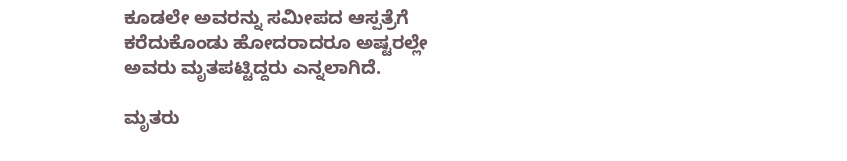ಕೂಡಲೇ ಅವರನ್ನು ಸಮೀಪದ ಆಸ್ಪತ್ರೆಗೆ ಕರೆದುಕೊಂಡು ಹೋದರಾದರೂ ಅಷ್ಟರಲ್ಲೇ ಅವರು ಮೃತಪಟ್ಟಿದ್ದರು ಎನ್ನಲಾಗಿದೆ.

ಮೃತರು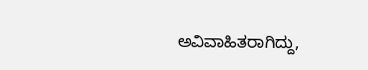ಅವಿವಾಹಿತರಾಗಿದ್ದು,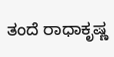ತಂದೆ ರಾಧಾಕೃಷ್ಣ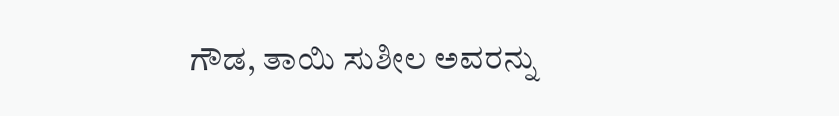ಗೌಡ, ತಾಯಿ ಸುಶೀಲ ಅವರನ್ನು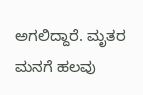ಅಗಲಿದ್ದಾರೆ. ಮೃತರ ಮನಗೆ ಹಲವು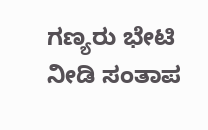ಗಣ್ಯರು ಭೇಟಿ ನೀಡಿ ಸಂತಾಪ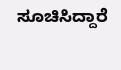ಸೂಚಿಸಿದ್ದಾರೆ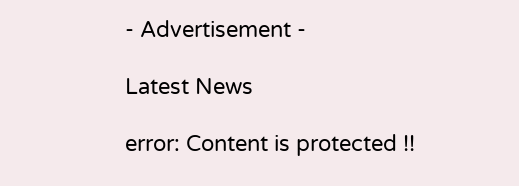- Advertisement -

Latest News

error: Content is protected !!